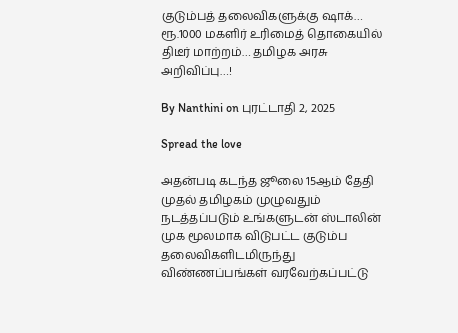குடும்பத் தலைவிகளுக்கு ஷாக்… ரூ.1000 மகளிர் உரிமைத் தொகையில் திடீர் மாற்றம்… தமிழக அரசு அறிவிப்பு…!

By Nanthini on புரட்டாதி 2, 2025

Spread the love

அதன்படி கடந்த ஜூலை 15ஆம் தேதி முதல் தமிழகம் முழுவதும் நடத்தப்படும் உங்களுடன் ஸ்டாலின் முக மூலமாக விடுபட்ட குடும்ப தலைவிகளிடமிருந்து விண்ணப்பங்கள் வரவேற்கப்பட்டு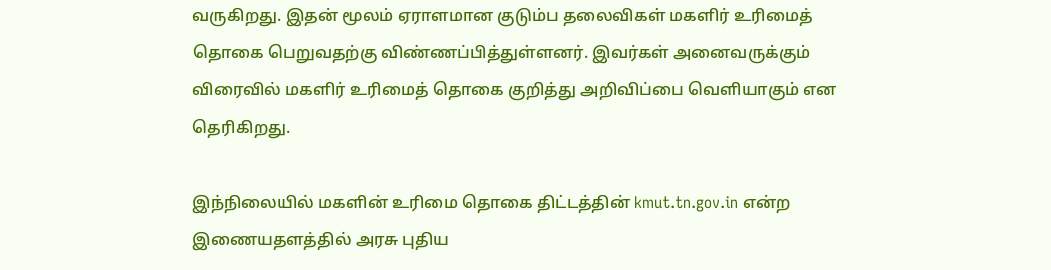வருகிறது. இதன் மூலம் ஏராளமான குடும்ப தலைவிகள் மகளிர் உரிமைத் தொகை பெறுவதற்கு விண்ணப்பித்துள்ளனர். இவர்கள் அனைவருக்கும் விரைவில் மகளிர் உரிமைத் தொகை குறித்து அறிவிப்பை வெளியாகும் என தெரிகிறது.

இந்நிலையில் மகளின் உரிமை தொகை திட்டத்தின் kmut.tn.gov.in என்ற இணையதளத்தில் அரசு புதிய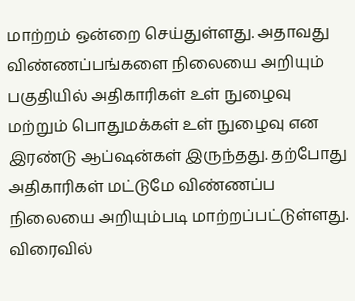மாற்றம் ஒன்றை செய்துள்ளது. அதாவது விண்ணப்பங்களை நிலையை அறியும் பகுதியில் அதிகாரிகள் உள் நுழைவு மற்றும் பொதுமக்கள் உள் நுழைவு என இரண்டு ஆப்ஷன்கள் இருந்தது. தற்போது அதிகாரிகள் மட்டுமே விண்ணப்ப நிலையை அறியும்படி மாற்றப்பட்டுள்ளது. விரைவில்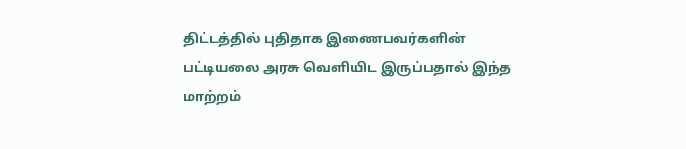திட்டத்தில் புதிதாக இணைபவர்களின் பட்டியலை அரசு வெளியிட இருப்பதால் இந்த மாற்றம்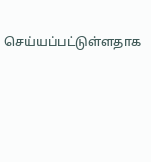செய்யப்பட்டுள்ளதாக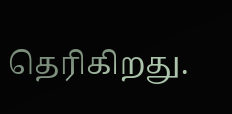தெரிகிறது.